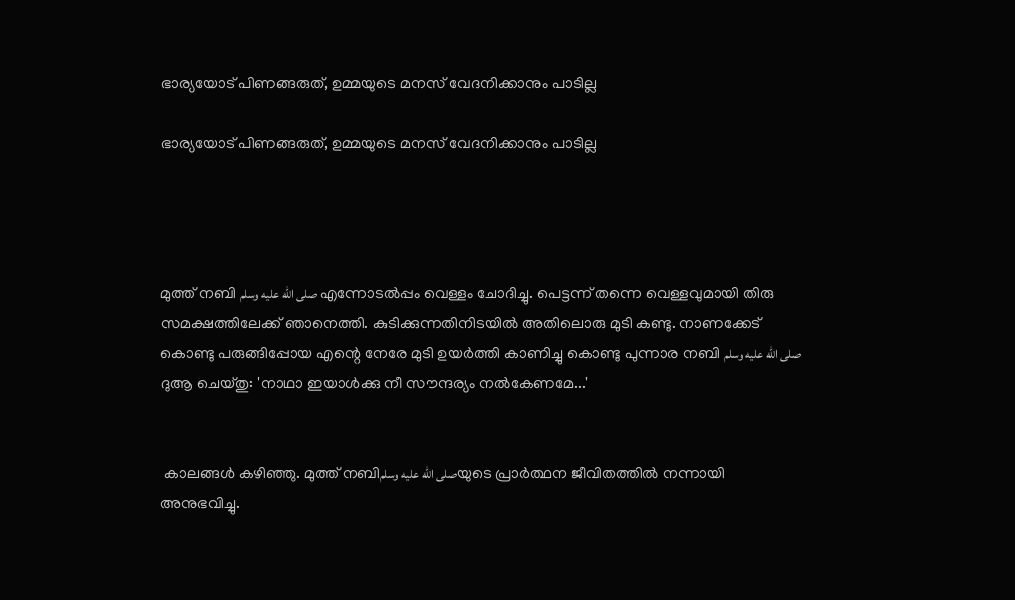ഭാര്യയോട് പിണങ്ങരുത്, ഉമ്മയുടെ മനസ് വേദനിക്കാനും പാടില്ല

ഭാര്യയോട് പിണങ്ങരുത്, ഉമ്മയുടെ മനസ് വേദനിക്കാനും പാടില്ല




മുത്ത് നബി صلى الله عليه وسلم എന്നോടൽപ്പം വെള്ളം ചോദിച്ചു. പെട്ടന്ന് തന്നെ വെള്ളവുമായി തിരു സമക്ഷത്തിലേക്ക് ഞാനെത്തി. കുടിക്കുന്നതിനിടയിൽ അതിലൊരു മുടി കണ്ടു. നാണക്കേട് കൊണ്ടു പരുങ്ങിപ്പോയ എന്റെ നേരേ മുടി ഉയർത്തി കാണിച്ചു കൊണ്ടു പുന്നാര നബി صلى الله عليه وسلم ദുആ ചെയ്തു: 'നാഥാ ഇയാൾക്കു നീ സൗന്ദര്യം നൽകേണമേ...'


 കാലങ്ങൾ കഴിഞ്ഞു. മുത്ത് നബിصلى الله عليه وسلمയുടെ പ്രാർത്ഥന ജീവിതത്തിൽ നന്നായി അനുഭവിച്ചു.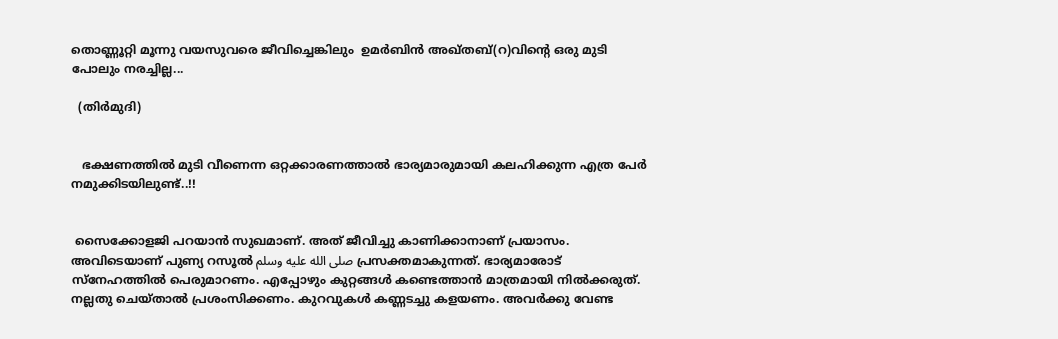തൊണ്ണൂറ്റി മൂന്നു വയസുവരെ ജീവിച്ചെങ്കിലും  ഉമർബിൻ അഖ്തബ്(റ)വിന്റെ ഒരു മുടി പോലും നരച്ചില്ല...

  (തിർമുദി)


   ഭക്ഷണത്തിൽ മുടി വീണെന്ന ഒറ്റക്കാരണത്താൽ ഭാര്യമാരുമായി കലഹിക്കുന്ന എത്ര പേർ നമുക്കിടയിലുണ്ട്..!!


 സൈക്കോളജി പറയാൻ സുഖമാണ്. അത് ജീവിച്ചു കാണിക്കാനാണ് പ്രയാസം. അവിടെയാണ് പുണ്യ റസൂൽ صلى الله عليه وسلم പ്രസക്തമാകുന്നത്. ഭാര്യമാരോട് സ്നേഹത്തിൽ പെരുമാറണം. എപ്പോഴും കുറ്റങ്ങൾ കണ്ടെത്താൻ മാത്രമായി നിൽക്കരുത്. നല്ലതു ചെയ്താൽ പ്രശംസിക്കണം. കുറവുകൾ കണ്ണടച്ചു കളയണം. അവർക്കു വേണ്ട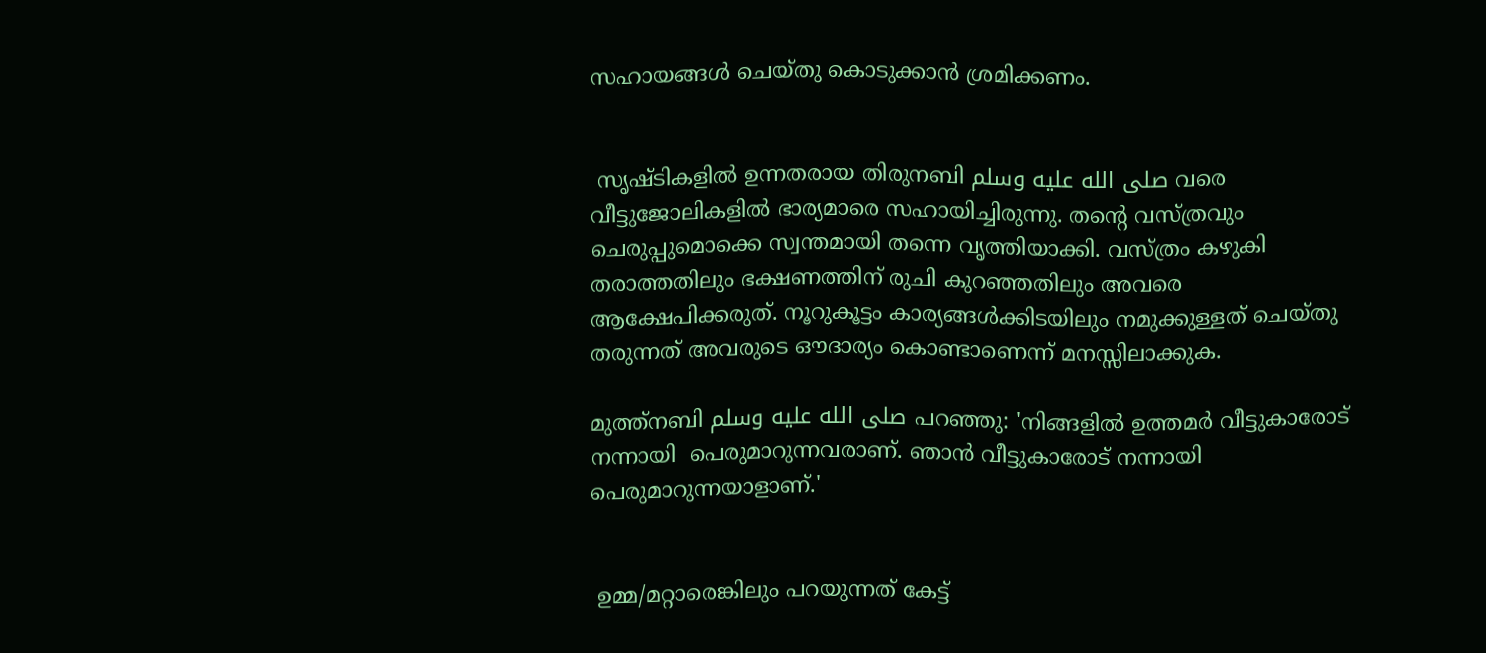സഹായങ്ങൾ ചെയ്തു കൊടുക്കാൻ ശ്രമിക്കണം.


 സൃഷ്ടികളിൽ ഉന്നതരായ തിരുനബി صلى الله عليه وسلم വരെ വീട്ടുജോലികളിൽ ഭാര്യമാരെ സഹായിച്ചിരുന്നു. തന്റെ വസ്ത്രവും ചെരുപ്പുമൊക്കെ സ്വന്തമായി തന്നെ വൃത്തിയാക്കി. വസ്ത്രം കഴുകി തരാത്തതിലും ഭക്ഷണത്തിന് രുചി കുറഞ്ഞതിലും അവരെ ആക്ഷേപിക്കരുത്. നൂറുകൂട്ടം കാര്യങ്ങൾക്കിടയിലും നമുക്കുള്ളത് ചെയ്തു തരുന്നത് അവരുടെ ഔദാര്യം കൊണ്ടാണെന്ന് മനസ്സിലാക്കുക.

മുത്ത്നബി صلى الله عليه وسلم പറഞ്ഞു: 'നിങ്ങളിൽ ഉത്തമർ വീട്ടുകാരോട് നന്നായി  പെരുമാറുന്നവരാണ്. ഞാൻ വീട്ടുകാരോട് നന്നായി പെരുമാറുന്നയാളാണ്.'


 ഉമ്മ/മറ്റാരെങ്കിലും പറയുന്നത് കേട്ട്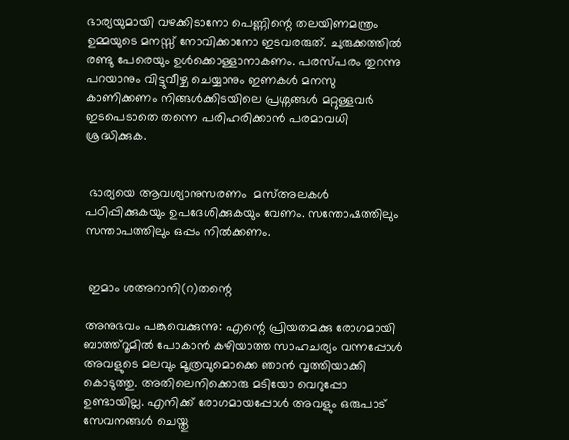ഭാര്യയുമായി വഴക്കിടാനോ പെണ്ണിന്റെ തലയിണമന്ത്രം ഉമ്മയുടെ മനസ്സ് നോവിക്കാനോ ഇടവരരുത്. ചുരുക്കത്തിൽ രണ്ടു പേരെയും ഉൾക്കൊള്ളാനാകണം. പരസ്പരം തുറന്നു പറയാനും വിട്ടുവീഴ്ച ചെയ്യാനും ഇണകൾ മനസു കാണിക്കണം നിങ്ങൾക്കിടയിലെ പ്രശ്നങ്ങൾ മറ്റുള്ളവർ ഇടപെടാതെ തന്നെ പരിഹരിക്കാൻ പരമാവധി ശ്രദ്ധിക്കുക.


 ഭാര്യയെ ആവശ്യാനുസരണം  മസ്അലകൾ പഠിപ്പിക്കുകയും ഉപദേശിക്കുകയും വേണം. സന്തോഷത്തിലും സന്താപത്തിലും ഒപ്പം നിൽക്കണം.


 ഇമാം ശഅറാനി(റ)തന്റെ

അനുഭവം പങ്കുവെക്കുന്നു: എന്റെ പ്രിയതമക്കു രോഗമായി ബാത്ത്റൂമിൽ പോകാൻ കഴിയാത്ത സാഹചര്യം വന്നപ്പോൾ അവളുടെ മലവും മൂത്രവുമൊക്കെ ഞാൻ വൃത്തിയാക്കി കൊടുത്തു. അതിലെനിക്കൊരു മടിയോ വെറുപ്പോ ഉണ്ടായില്ല. എനിക്ക് രോഗമായപ്പോൾ അവളും ഒരുപാട് സേവനങ്ങൾ ചെയ്തു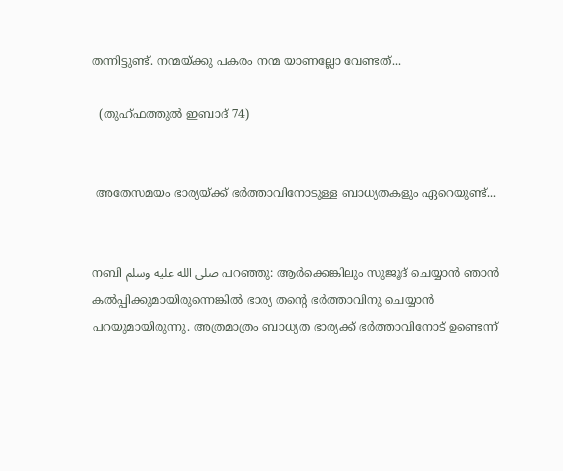തന്നിട്ടുണ്ട്. നന്മയ്ക്കു പകരം നന്മ യാണല്ലോ വേണ്ടത്...

  (തുഹ്ഫത്തുൽ ഇബാദ് 74)


 അതേസമയം ഭാര്യയ്ക്ക് ഭർത്താവിനോടുള്ള ബാധ്യതകളും ഏറെയുണ്ട്...


നബി صلى الله عليه وسلم പറഞ്ഞു: ആർക്കെങ്കിലും സുജൂദ് ചെയ്യാൻ ഞാൻ കൽപ്പിക്കുമായിരുന്നെങ്കിൽ ഭാര്യ തന്റെ ഭർത്താവിനു ചെയ്യാൻ പറയുമായിരുന്നു. അത്രമാത്രം ബാധ്യത ഭാര്യക്ക് ഭർത്താവിനോട് ഉണ്ടെന്ന്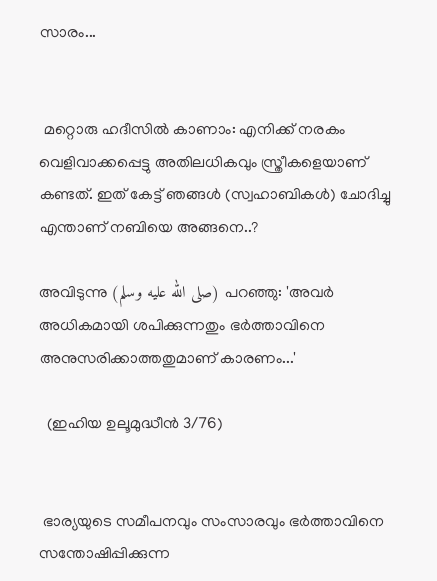സാരം...


 മറ്റൊരു ഹദീസിൽ കാണാം: എനിക്ക് നരകം വെളിവാക്കപ്പെട്ടു അതിലധികവും സ്ത്രീകളെയാണ് കണ്ടത്. ഇത് കേട്ട് ഞങ്ങൾ (സ്വഹാബികൾ) ചോദിച്ചു എന്താണ് നബിയെ അങ്ങനെ..?

അവിടുന്നു (صلى الله عليه وسلم) പറഞ്ഞു: 'അവർ അധികമായി ശപിക്കുന്നതും ഭർത്താവിനെ അനുസരിക്കാത്തതുമാണ് കാരണം...'

  (ഇഹിയ ഉലൂമുദ്ധീൻ 3/76)


 ഭാര്യയുടെ സമീപനവും സംസാരവും ഭർത്താവിനെ സന്തോഷിപ്പിക്കുന്ന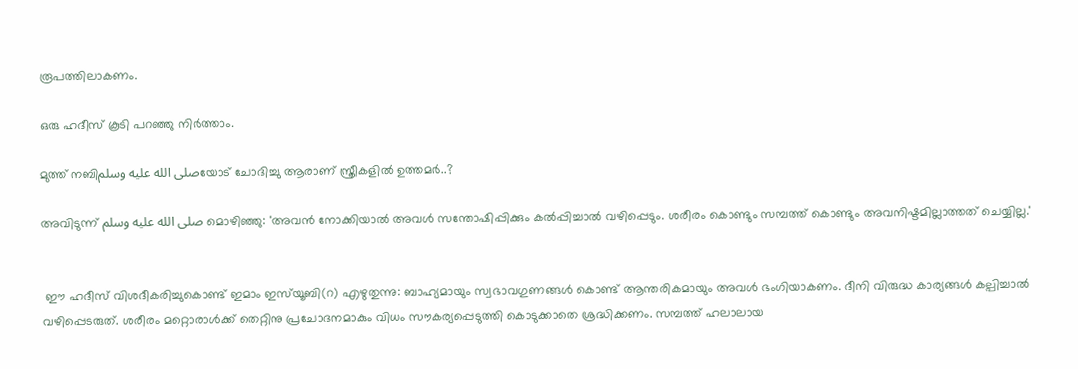രൂപത്തിലാകണം.

ഒരു ഹദീസ് കൂടി പറഞ്ഞു നിർത്താം.

മുത്ത് നബിصلى الله عليه وسلمയോട് ചോദിച്ചു ആരാണ് സ്ത്രീകളിൽ ഉത്തമർ..?

അവിടുന്ന് صلى الله عليه وسلم മൊഴിഞ്ഞു: 'അവൻ നോക്കിയാൽ അവൾ സന്തോഷിപ്പിക്കും കൽപ്പിച്ചാൽ വഴിപ്പെടും. ശരീരം കൊണ്ടും സമ്പത്ത് കൊണ്ടും അവനിഷ്ടമില്ലാത്തത് ചെയ്യില്ല.'


 ഈ ഹദീസ് വിശദീകരിച്ചുകൊണ്ട് ഇമാം ഇസ്‌യൂബി(റ) എഴുതുന്നു: ബാഹ്യമായും സ്വഭാവഗുണങ്ങൾ കൊണ്ട് ആന്തരികമായും അവൾ ഭംഗിയാകണം. ദീനി വിരുദ്ധ കാര്യങ്ങൾ കല്പിച്ചാൽ വഴിപ്പെടരുത്. ശരീരം മറ്റൊരാൾക്ക്‌ തെറ്റിനു പ്രചോദനമാകും വിധം സൗകര്യപ്പെടുത്തി കൊടുക്കാതെ ശ്രദ്ധിക്കണം. സമ്പത്ത് ഹലാലായ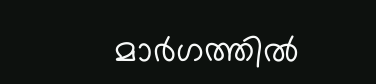മാർഗത്തിൽ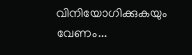വിനിയോഗിക്കുകയും വേണം...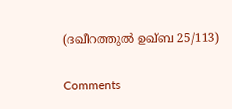(ദഖീറത്തുൽ ഉഖ്‌ബ 25/113)

Comments